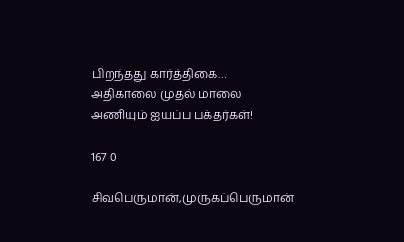பிறந்தது கார்த்திகை… அதிகாலை முதல் மாலை அணியும் ஐயப்ப பக்தர்கள்!

167 0

சிவபெருமான்,முருகப்பெருமான்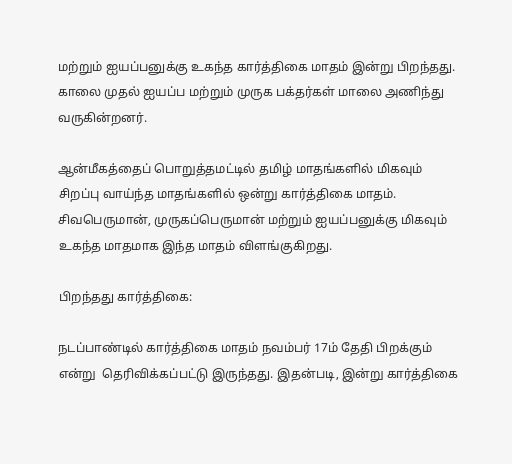மற்றும் ஐயப்பனுக்கு உகந்த கார்த்திகை மாதம் இன்று பிறந்தது. காலை முதல் ஐயப்ப மற்றும் முருக பக்தர்கள் மாலை அணிந்து வருகின்றனர்.

ஆன்மீகத்தைப் பொறுத்தமட்டில் தமிழ் மாதங்களில் மிகவும் சிறப்பு வாய்ந்த மாதங்களில் ஒன்று கார்த்திகை மாதம். சிவபெருமான், முருகப்பெருமான் மற்றும் ஐயப்பனுக்கு மிகவும் உகந்த மாதமாக இந்த மாதம் விளங்குகிறது.

பிறந்தது கார்த்திகை:

நடப்பாண்டில் கார்த்திகை மாதம் நவம்பர் 17ம் தேதி பிறக்கும் என்று  தெரிவிக்கப்பட்டு இருந்தது. இதன்படி, இன்று கார்த்திகை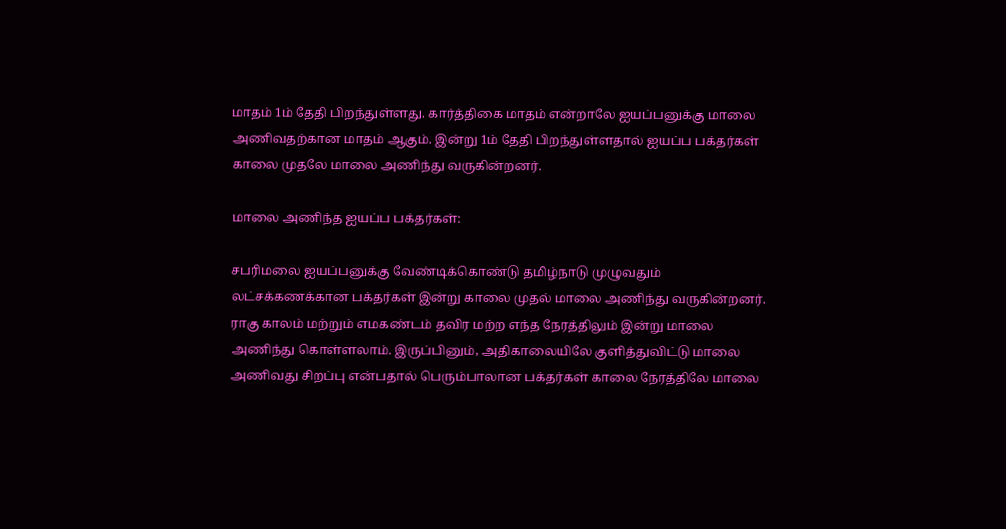மாதம் 1ம் தேதி பிறந்துள்ளது. கார்த்திகை மாதம் என்றாலே ஐயப்பனுக்கு மாலை அணிவதற்கான மாதம் ஆகும். இன்று 1ம் தேதி பிறந்துள்ளதால் ஐயப்ப பக்தர்கள் காலை முதலே மாலை அணிந்து வருகின்றனர்.

மாலை அணிந்த ஐயப்ப பக்தர்கள்:

சபரிமலை ஐயப்பனுக்கு வேண்டிக்கொண்டு தமிழ்நாடு முழுவதும் லட்சக்கணக்கான பக்தர்கள் இன்று காலை முதல் மாலை அணிந்து வருகின்றனர். ராகு காலம் மற்றும் எமகண்டம் தவிர மற்ற எந்த நேரத்திலும் இன்று மாலை அணிந்து கொள்ளலாம். இருப்பினும், அதிகாலையிலே குளித்துவிட்டு மாலை அணிவது சிறப்பு என்பதால் பெரும்பாலான பக்தர்கள் காலை நேரத்திலே மாலை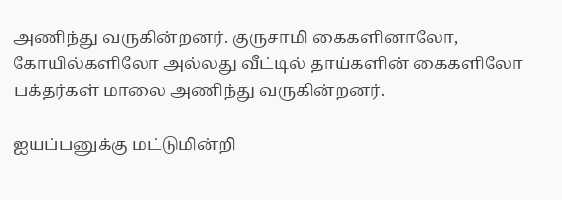அணிந்து வருகின்றனர். குருசாமி கைகளினாலோ, கோயில்களிலோ அல்லது வீட்டில் தாய்களின் கைகளிலோ பக்தர்கள் மாலை அணிந்து வருகின்றனர்.

ஐயப்பனுக்கு மட்டுமின்றி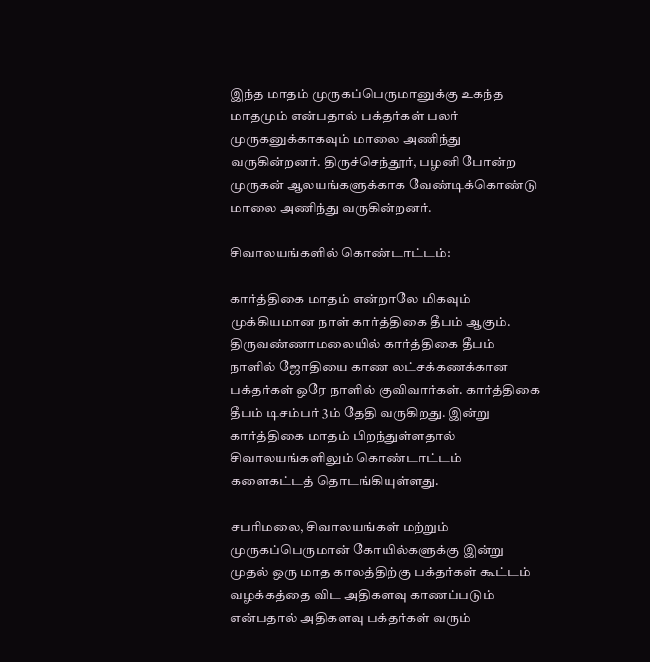இந்த மாதம் முருகப்பெருமானுக்கு உகந்த மாதமும் என்பதால் பக்தர்கள் பலர் முருகனுக்காகவும் மாலை அணிந்து வருகின்றனர். திருச்செந்தூர், பழனி போன்ற முருகன் ஆலயங்களுக்காக வேண்டிக்கொண்டு மாலை அணிந்து வருகின்றனர்.

சிவாலயங்களில் கொண்டாட்டம்:

கார்த்திகை மாதம் என்றாலே மிகவும் முக்கியமான நாள் கார்த்திகை தீபம் ஆகும். திருவண்ணாமலையில் கார்த்திகை தீபம் நாளில் ஜோதியை காண லட்சக்கணக்கான பக்தர்கள் ஒரே நாளில் குவிவார்கள். கார்த்திகை தீபம் டிசம்பர் 3ம் தேதி வருகிறது. இன்று கார்த்திகை மாதம் பிறந்துள்ளதால் சிவாலயங்களிலும் கொண்டாட்டம் களைகட்டத் தொடங்கியுள்ளது.

சபரிமலை, சிவாலயங்கள் மற்றும் முருகப்பெருமான் கோயில்களுக்கு இன்று முதல் ஒரு மாத காலத்திற்கு பக்தர்கள் கூட்டம் வழக்கத்தை விட அதிகளவு காணப்படும் என்பதால் அதிகளவு பக்தர்கள் வரும்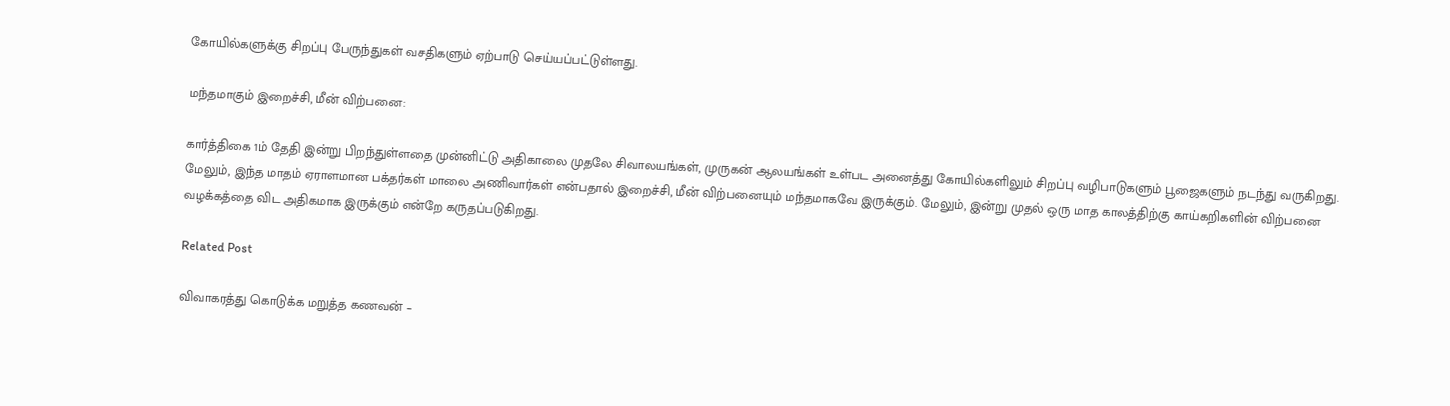கோயில்களுக்கு சிறப்பு பேருந்துகள் வசதிகளும் ஏற்பாடு செய்யப்பட்டுள்ளது.

மந்தமாகும் இறைச்சி, மீன் விற்பனை:

கார்த்திகை 1ம் தேதி இன்று பிறந்துள்ளதை முன்னிட்டு அதிகாலை முதலே சிவாலயங்கள், முருகன் ஆலயங்கள் உள்பட அனைத்து கோயில்களிலும் சிறப்பு வழிபாடுகளும் பூஜைகளும் நடந்து வருகிறது. மேலும், இந்த மாதம் ஏராளமான பக்தர்கள் மாலை அணிவார்கள் என்பதால் இறைச்சி, மீன் விற்பனையும் மந்தமாகவே இருக்கும். மேலும், இன்று முதல் ஒரு மாத காலத்திற்கு காய்கறிகளின் விற்பனை வழக்கத்தை விட அதிகமாக இருக்கும் என்றே கருதப்படுகிறது.

Related Post

விவாகரத்து கொடுக்க மறுத்த கணவன் –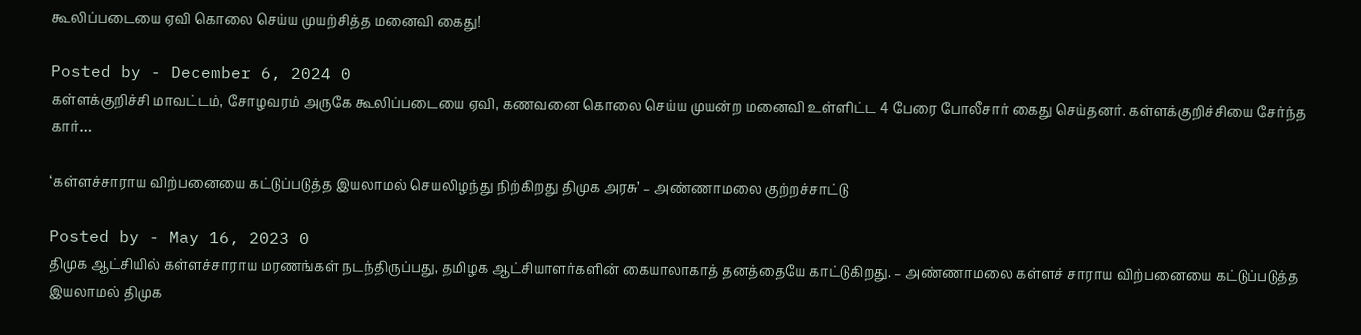கூலிப்படையை ஏவி கொலை செய்ய முயற்சித்த மனைவி கைது!

Posted by - December 6, 2024 0
கள்ளக்குறிச்சி மாவட்டம், சோழவரம் அருகே கூலிப்படையை ஏவி, கணவனை கொலை செய்ய முயன்ற மனைவி உள்ளிட்ட 4 பேரை போலீசார் கைது செய்தனர். கள்ளக்குறிச்சியை சேர்ந்த கார்…

‘கள்ளச்சாராய விற்பனையை கட்டுப்படுத்த இயலாமல் செயலிழந்து நிற்கிறது திமுக அரசு’ – அண்ணாமலை குற்றச்சாட்டு

Posted by - May 16, 2023 0
திமுக ஆட்சியில் கள்ளச்சாராய மரணங்கள் நடந்திருப்பது, தமிழக ஆட்சியாளர்களின் கையாலாகாத் தனத்தையே காட்டுகிறது. – அண்ணாமலை கள்ளச் சாராய விற்பனையை கட்டுப்படுத்த இயலாமல் திமுக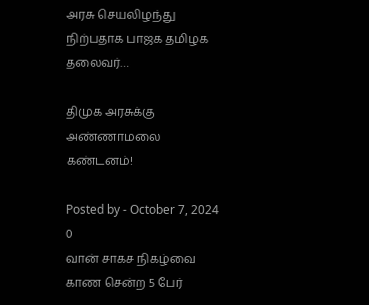அரசு செயலிழந்து நிற்பதாக பாஜக தமிழக தலைவர்…

திமுக அரசுக்கு அண்ணாமலை கண்டனம்!

Posted by - October 7, 2024 0
வான் சாகச நிகழ்வை காண சென்ற 5 பேர்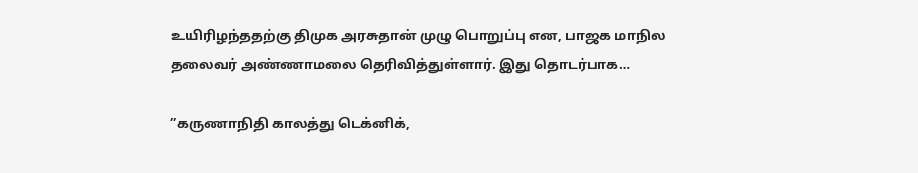உயிரிழந்ததற்கு திமுக அரசுதான் முழு பொறுப்பு என, பாஜக மாநில தலைவர் அண்ணாமலை தெரிவித்துள்ளார். இது தொடர்பாக…

”கருணாநிதி காலத்து டெக்னிக்,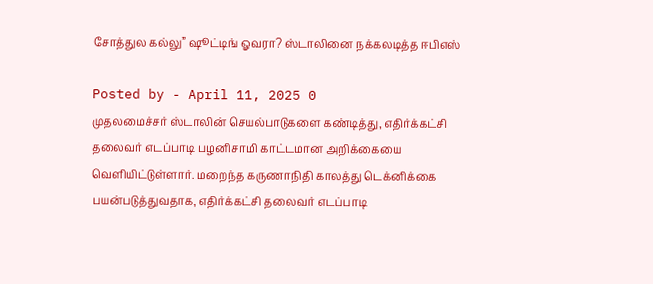சோத்துல கல்லு” ஷூட்டிங் ஓவரா? ஸ்டாலினை நக்கலடித்த ஈபிஎஸ்

Posted by - April 11, 2025 0
முதலமைச்சர் ஸ்டாலின் செயல்பாடுகளை கண்டித்து, எதிர்க்கட்சி தலைவர் எடப்பாடி பழனிசாமி காட்டமான அறிக்கையை வெளியிட்டுள்ளார். மறைந்த கருணாநிதி காலத்து டெக்னிக்கை பயன்படுத்துவதாக, எதிர்க்கட்சி தலைவர் எடப்பாடி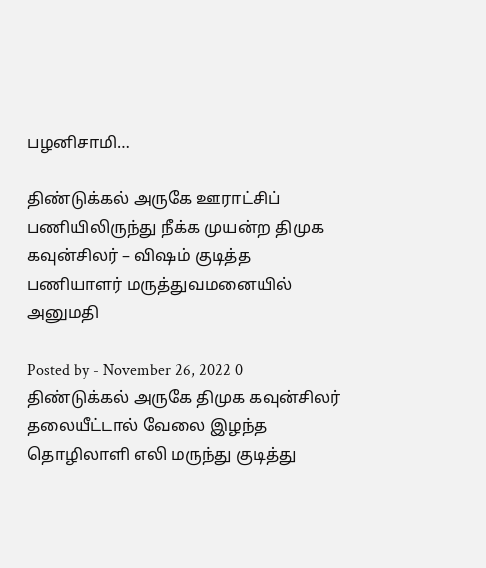பழனிசாமி…

திண்டுக்கல் அருகே ஊராட்சிப் பணியிலிருந்து நீக்‍க முயன்ற திமுக கவுன்சிலர் – விஷம் குடித்த பணியாளர் மருத்துவமனையில் அனுமதி

Posted by - November 26, 2022 0
திண்டுக்கல் அருகே திமுக கவுன்சிலர் தலையீட்டால் வேலை இழந்த தொழிலாளி எலி மருந்து குடித்து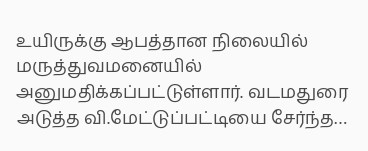உயிருக்‍கு ஆபத்தான நிலையில் மருத்துவமனையில் அனுமதிக்‍கப்பட்டுள்ளார். வடமதுரை அடுத்த வி.மேட்டுப்பட்டியை சேர்ந்த…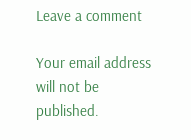Leave a comment

Your email address will not be published.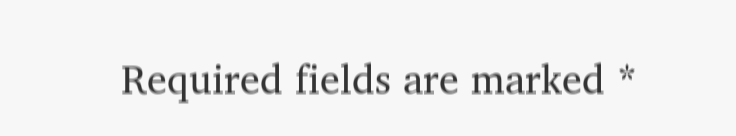Required fields are marked *